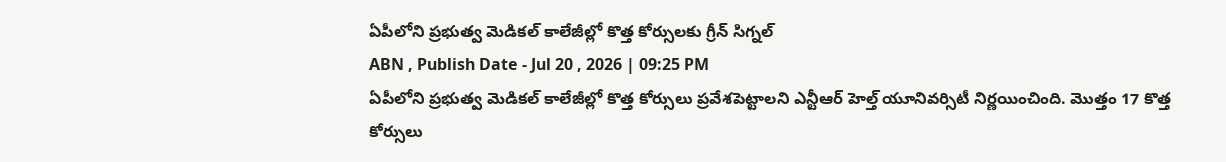ఏపీలోని ప్రభుత్వ మెడికల్ కాలేజీల్లో కొత్త కోర్సులకు గ్రీన్ సిగ్నల్
ABN , Publish Date - Jul 20 , 2026 | 09:25 PM
ఏపీలోని ప్రభుత్వ మెడికల్ కాలేజీల్లో కొత్త కోర్సులు ప్రవేశపెట్టాలని ఎన్టీఆర్ హెల్త్ యూనివర్సిటీ నిర్ణయించింది. మొత్తం 17 కొత్త కోర్సులు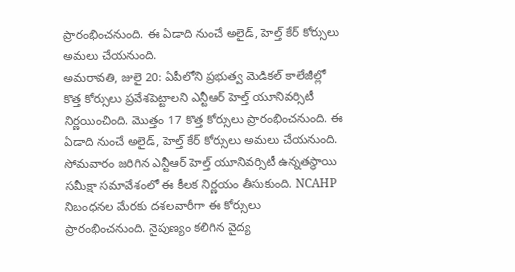ప్రారంభించనుంది. ఈ ఏడాది నుంచే అలైడ్, హెల్త్ కేర్ కోర్సులు అమలు చేయనుంది.
అమరావతి, జులై 20: ఏపీలోని ప్రభుత్వ మెడికల్ కాలేజీల్లో కొత్త కోర్సులు ప్రవేశపెట్టాలని ఎన్టీఆర్ హెల్త్ యూనివర్సిటీ నిర్ణయించింది. మొత్తం 17 కొత్త కోర్సులు ప్రారంభించనుంది. ఈ ఏడాది నుంచే అలైడ్, హెల్త్ కేర్ కోర్సులు అమలు చేయనుంది. సోమవారం జరిగిన ఎన్టీఆర్ హెల్త్ యూనివర్సిటీ ఉన్నతస్థాయి సమీక్షా సమావేశంలో ఈ కీలక నిర్ణయం తీసుకుంది. NCAHP నిబంధనల మేరకు దశలవారీగా ఈ కోర్సులు ప్రారంభించనుంది. నైపుణ్యం కలిగిన వైద్య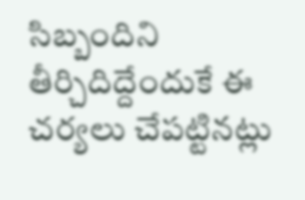సిబ్బందిని తీర్చిదిద్దేందుకే ఈ చర్యలు చేపట్టినట్లు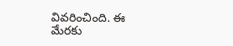వివరించింది. ఈ మేరకు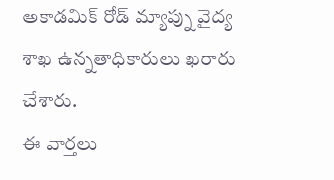అకాడమిక్ రోడ్ మ్యాప్ను వైద్య శాఖ ఉన్నతాధికారులు ఖరారు చేశారు.
ఈ వార్తలు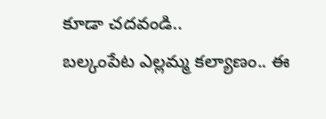కూడా చదవండి..
బల్కంపేట ఎల్లమ్మ కల్యాణం.. ఈ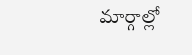మార్గాల్లో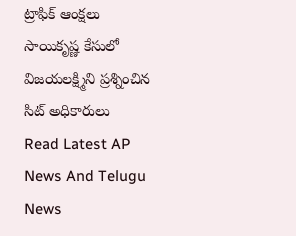ట్రాఫిక్ ఆంక్షలు
సాయికృష్ణ కేసులో విజయలక్ష్మిని ప్రశ్నించిన సిట్ అధికారులు
Read Latest AP News And Telugu News